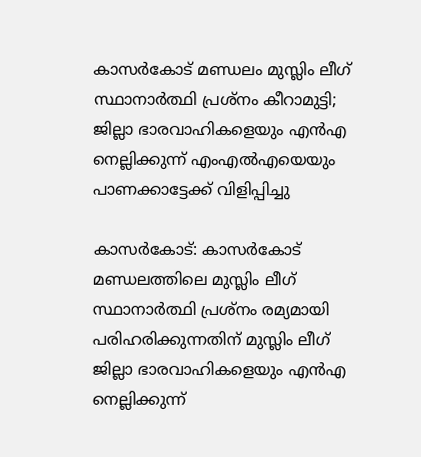കാസര്‍കോട് മണ്ഡലം മുസ്ലിം ലീഗ് സ്ഥാനാര്‍ത്ഥി പ്രശ്‌നം കീറാമുട്ടി; ജില്ലാ ഭാരവാഹികളെയും എന്‍എ നെല്ലിക്കുന്ന് എംഎല്‍എയെയും പാണക്കാട്ടേക്ക് വിളിപ്പിച്ചു

കാസര്‍കോട്: കാസര്‍കോട് മണ്ഡലത്തിലെ മുസ്ലിം ലീഗ് സ്ഥാനാര്‍ത്ഥി പ്രശ്‌നം രമ്യമായി പരിഹരിക്കുന്നതിന് മുസ്ലിം ലീഗ് ജില്ലാ ഭാരവാഹികളെയും എന്‍എ നെല്ലിക്കുന്ന്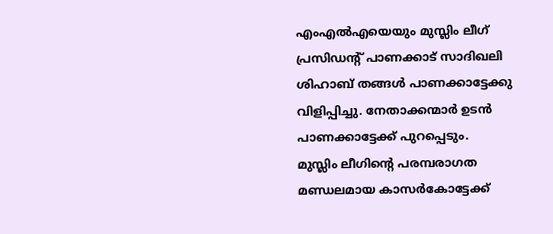എംഎല്‍എയെയും മുസ്ലിം ലീഗ് പ്രസിഡന്റ് പാണക്കാട് സാദിഖലി ശിഹാബ് തങ്ങള്‍ പാണക്കാട്ടേക്കു വിളിപ്പിച്ചു. നേതാക്കന്മാര്‍ ഉടന്‍ പാണക്കാട്ടേക്ക് പുറപ്പെടും.
മുസ്ലിം ലീഗിന്റെ പരമ്പരാഗത മണ്ഡലമായ കാസര്‍കോട്ടേക്ക്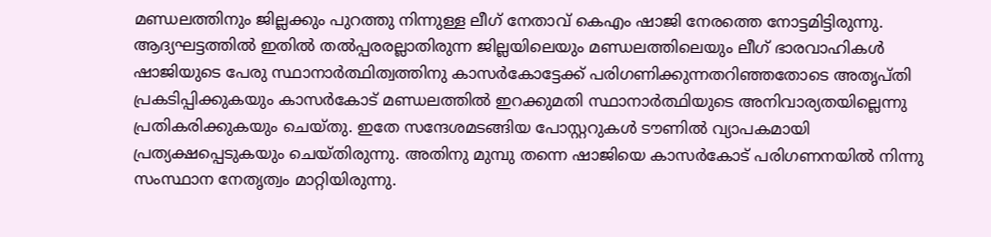മണ്ഡലത്തിനും ജില്ലക്കും പുറത്തു നിന്നുള്ള ലീഗ് നേതാവ് കെഎം ഷാജി നേരത്തെ നോട്ടമിട്ടിരുന്നു. ആദ്യഘട്ടത്തില്‍ ഇതില്‍ തല്‍പ്പരരല്ലാതിരുന്ന ജില്ലയിലെയും മണ്ഡലത്തിലെയും ലീഗ് ഭാരവാഹികള്‍ ഷാജിയുടെ പേരു സ്ഥാനാര്‍ത്ഥിത്വത്തിനു കാസര്‍കോട്ടേക്ക് പരിഗണിക്കുന്നതറിഞ്ഞതോടെ അതൃപ്തി പ്രകടിപ്പിക്കുകയും കാസര്‍കോട് മണ്ഡലത്തില്‍ ഇറക്കുമതി സ്ഥാനാര്‍ത്ഥിയുടെ അനിവാര്യതയില്ലെന്നു പ്രതികരിക്കുകയും ചെയ്തു. ഇതേ സന്ദേശമടങ്ങിയ പോസ്റ്ററുകള്‍ ടൗണില്‍ വ്യാപകമായി പ്രത്യക്ഷപ്പെടുകയും ചെയ്തിരുന്നു. അതിനു മുമ്പു തന്നെ ഷാജിയെ കാസര്‍കോട് പരിഗണനയില്‍ നിന്നു സംസ്ഥാന നേതൃത്വം മാറ്റിയിരുന്നു.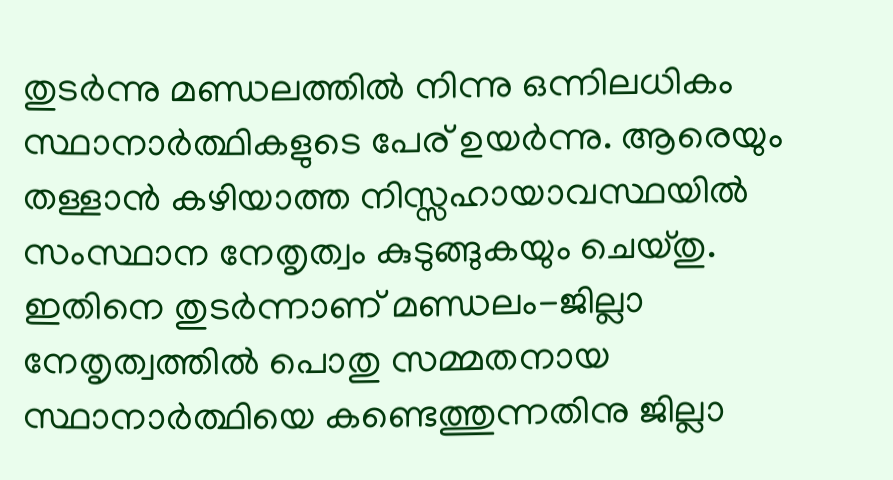തുടര്‍ന്നു മണ്ഡലത്തില്‍ നിന്നു ഒന്നിലധികം സ്ഥാനാര്‍ത്ഥികളുടെ പേര് ഉയര്‍ന്നു. ആരെയും തള്ളാന്‍ കഴിയാത്ത നിസ്സഹായാവസ്ഥയില്‍ സംസ്ഥാന നേതൃത്വം കുടുങ്ങുകയും ചെയ്തു. ഇതിനെ തുടര്‍ന്നാണ് മണ്ഡലം-ജില്ലാ നേതൃത്വത്തില്‍ പൊതു സമ്മതനായ സ്ഥാനാര്‍ത്ഥിയെ കണ്ടെത്തുന്നതിനു ജില്ലാ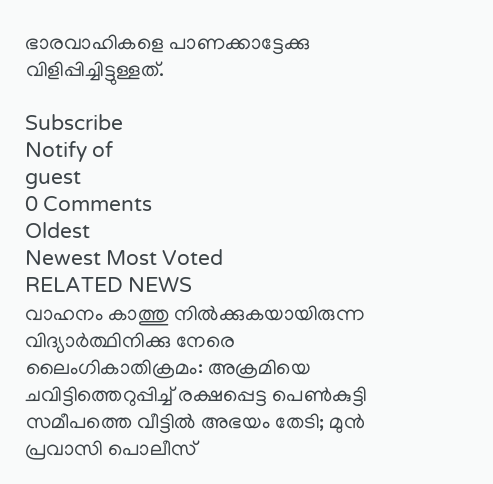ഭാരവാഹികളെ പാണക്കാട്ടേക്കു വിളിപ്പിച്ചിട്ടുള്ളത്.

Subscribe
Notify of
guest
0 Comments
Oldest
Newest Most Voted
RELATED NEWS
വാഹനം കാത്തു നില്‍ക്കുകയായിരുന്ന വിദ്യാര്‍ത്ഥിനിക്കു നേരെ ലൈംഗികാതിക്രമം: അക്രമിയെ ചവിട്ടിത്തെറുപ്പിച്ച് രക്ഷപ്പെട്ട പെണ്‍കുട്ടി സമീപത്തെ വീട്ടില്‍ അഭയം തേടി; മുന്‍ പ്രവാസി പൊലീസ്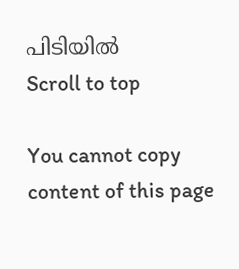പിടിയില്‍
Scroll to top

You cannot copy content of this page